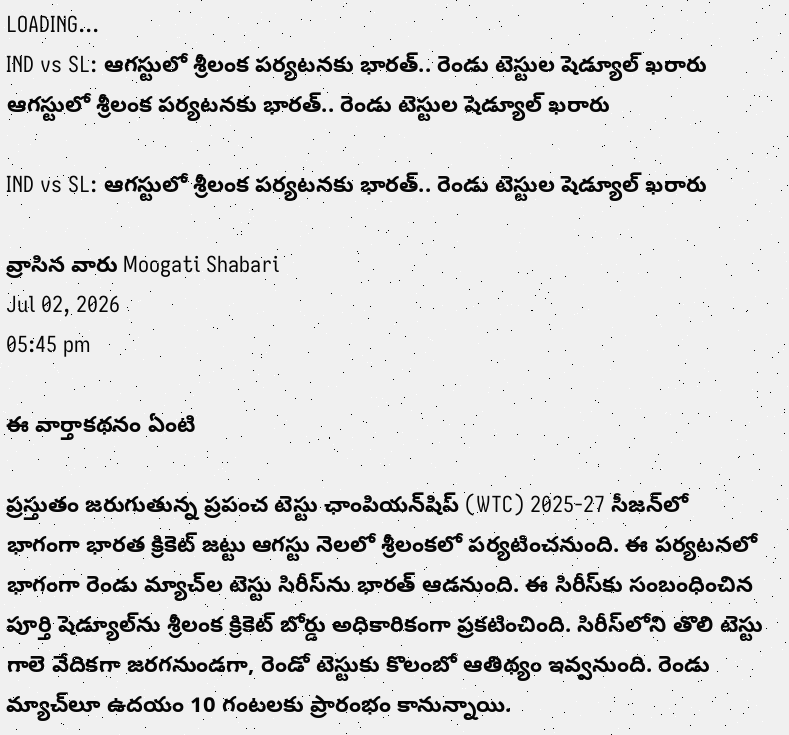LOADING...
IND vs SL: ఆగస్టులో శ్రీలంక పర్యటనకు భారత్.. రెండు టెస్టుల షెడ్యూల్ ఖరారు
ఆగస్టులో శ్రీలంక పర్యటనకు భారత్.. రెండు టెస్టుల షెడ్యూల్ ఖరారు

IND vs SL: ఆగస్టులో శ్రీలంక పర్యటనకు భారత్.. రెండు టెస్టుల షెడ్యూల్ ఖరారు

వ్రాసిన వారు Moogati Shabari
Jul 02, 2026
05:45 pm

ఈ వార్తాకథనం ఏంటి

ప్రస్తుతం జరుగుతున్న ప్రపంచ టెస్టు ఛాంపియన్‌షిప్ (WTC) 2025-27 సీజన్‌లో భాగంగా భారత క్రికెట్ జట్టు ఆగస్టు నెలలో శ్రీలంకలో పర్యటించనుంది. ఈ పర్యటనలో భాగంగా రెండు మ్యాచ్‌ల టెస్టు సిరీస్‌ను భారత్ ఆడనుంది. ఈ సిరీస్‌కు సంబంధించిన పూర్తి షెడ్యూల్‌ను శ్రీలంక క్రికెట్ బోర్డు అధికారికంగా ప్రకటించింది. సిరీస్‌లోని తొలి టెస్టు గాలె వేదికగా జరగనుండగా, రెండో టెస్టుకు కొలంబో ఆతిథ్యం ఇవ్వనుంది. రెండు మ్యాచ్‌లూ ఉదయం 10 గంటలకు ప్రారంభం కానున్నాయి.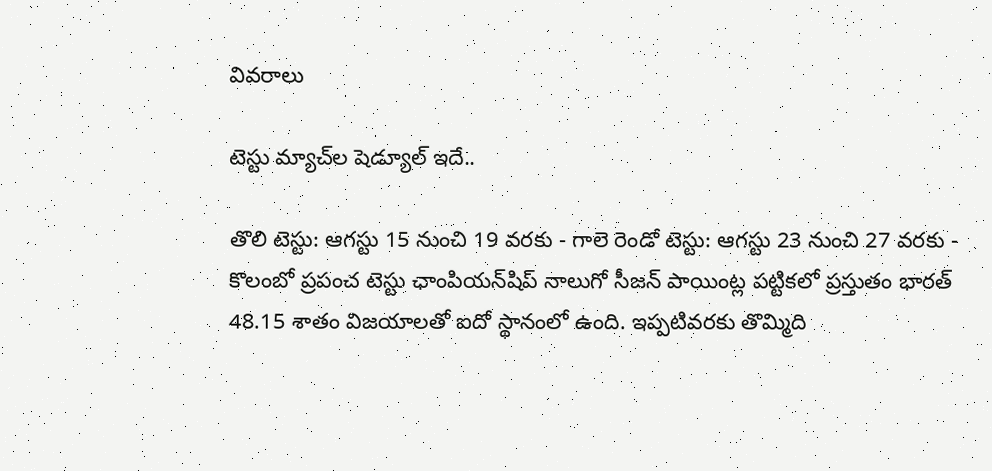వివరాలు

టెస్టు మ్యాచ్‌ల షెడ్యూల్ ఇదే..

తొలి టెస్టు: ఆగస్టు 15 నుంచి 19 వరకు - గాలె రెండో టెస్టు: ఆగస్టు 23 నుంచి 27 వరకు - కొలంబో ప్రపంచ టెస్టు ఛాంపియన్‌షిప్ నాలుగో సీజన్ పాయింట్ల పట్టికలో ప్రస్తుతం భారత్ 48.15 శాతం విజయాలతో ఐదో స్థానంలో ఉంది. ఇప్పటివరకు తొమ్మిది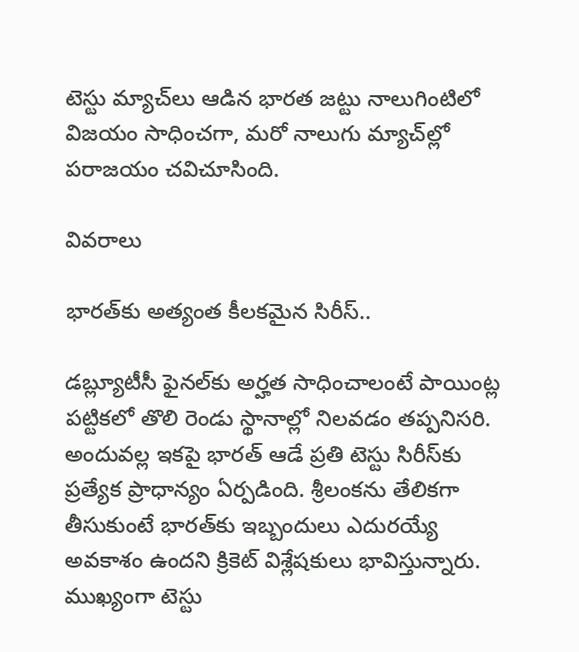టెస్టు మ్యాచ్‌లు ఆడిన భారత జట్టు నాలుగింటిలో విజయం సాధించగా, మరో నాలుగు మ్యాచ్‌ల్లో పరాజయం చవిచూసింది.

వివరాలు

భారత్‌కు అత్యంత కీలకమైన సిరీస్..

డబ్ల్యూటీసీ ఫైనల్‌కు అర్హత సాధించాలంటే పాయింట్ల పట్టికలో తొలి రెండు స్థానాల్లో నిలవడం తప్పనిసరి. అందువల్ల ఇకపై భారత్ ఆడే ప్రతి టెస్టు సిరీస్‌కు ప్రత్యేక ప్రాధాన్యం ఏర్పడింది. శ్రీలంకను తేలికగా తీసుకుంటే భారత్‌కు ఇబ్బందులు ఎదురయ్యే అవకాశం ఉందని క్రికెట్ విశ్లేషకులు భావిస్తున్నారు. ముఖ్యంగా టెస్టు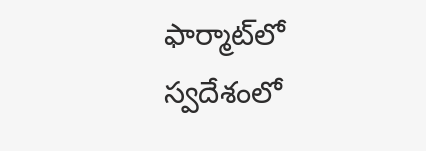ఫార్మాట్‌లో స్వదేశంలో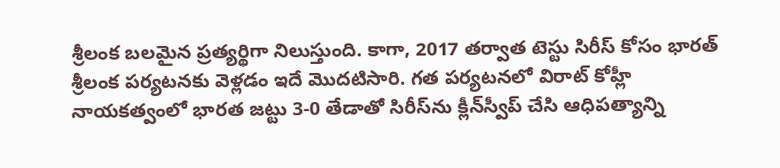శ్రీలంక బలమైన ప్రత్యర్థిగా నిలుస్తుంది. కాగా, 2017 తర్వాత టెస్టు సిరీస్ కోసం భారత్ శ్రీలంక పర్యటనకు వెళ్లడం ఇదే మొదటిసారి. గత పర్యటనలో విరాట్ కోహ్లీ నాయకత్వంలో భారత జట్టు 3-0 తేడాతో సిరీస్‌ను క్లీన్‌స్వీప్ చేసి ఆధిపత్యాన్ని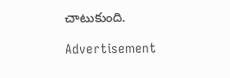చాటుకుంది.

Advertisement